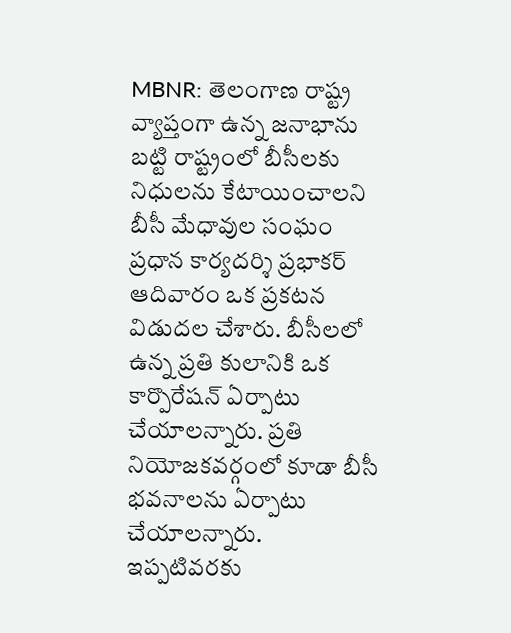MBNR: తెలంగాణ రాష్ట్ర వ్యాప్తంగా ఉన్న జనాభాను బట్టి రాష్ట్రంలో బీసీలకు నిధులను కేటాయించాలని బీసీ మేధావుల సంఘం ప్రధాన కార్యదర్శి ప్రభాకర్ ఆదివారం ఒక ప్రకటన విడుదల చేశారు. బీసీలలో ఉన్న ప్రతి కులానికి ఒక కార్పొరేషన్ ఏర్పాటు చేయాలన్నారు. ప్రతి నియోజకవర్గంలో కూడా బీసీ భవనాలను ఏర్పాటు చేయాలన్నారు. ఇప్పటివరకు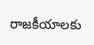రాజకీయాలకు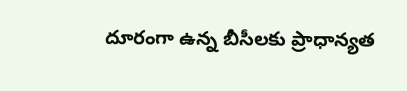దూరంగా ఉన్న బీసీలకు ప్రాధాన్యత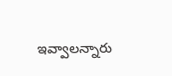ఇవ్వాలన్నారు